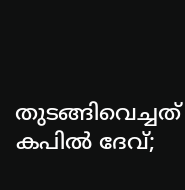തുടങ്ങിവെച്ചത് കപില്‍ ദേവ്;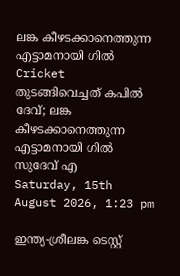ലങ്ക കീഴടക്കാനെത്തുന്ന എട്ടാമനായി ഗില്‍
Cricket
തുടങ്ങിവെച്ചത് കപില്‍ ദേവ്; ലങ്ക കീഴടക്കാനെത്തുന്ന എട്ടാമനായി ഗില്‍
സുദേവ് എ
Saturday, 15th August 2026, 1:23 pm

ഇന്ത്യ-ശ്രീലങ്ക ടെസ്റ്റ്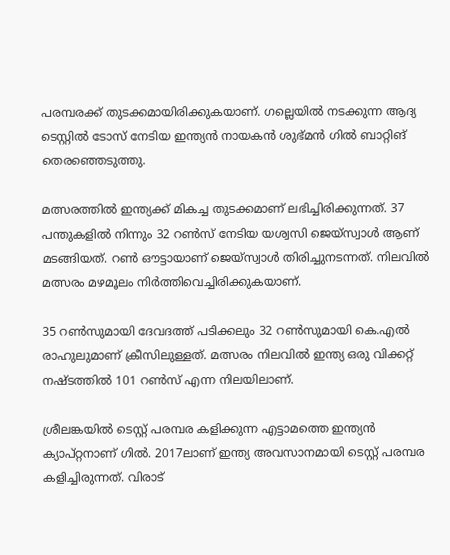പരമ്പരക്ക് തുടക്കമായിരിക്കുകയാണ്. ഗല്ലെയില്‍ നടക്കുന്ന ആദ്യ ടെസ്റ്റില്‍ ടോസ് നേടിയ ഇന്ത്യന്‍ നായകന്‍ ശുഭ്മന്‍ ഗില്‍ ബാറ്റിങ് തെരഞ്ഞെടുത്തു.

മത്സരത്തില്‍ ഇന്ത്യക്ക് മികച്ച തുടക്കമാണ് ലഭിച്ചിരിക്കുന്നത്. 37 പന്തുകളില്‍ നിന്നും 32 റണ്‍സ് നേടിയ യശ്വസി ജെയ്സ്വാള്‍ ആണ് മടങ്ങിയത്. റണ്‍ ഔട്ടായാണ് ജെയ്സ്വാള്‍ തിരിച്ചുനടന്നത്. നിലവില്‍ മത്സരം മഴമൂലം നിര്‍ത്തിവെച്ചിരിക്കുകയാണ്.

35 റണ്‍സുമായി ദേവദത്ത് പടിക്കലും 32 റണ്‍സുമായി കെ.എല്‍ രാഹുലുമാണ് ക്രീസിലുള്ളത്. മത്സരം നിലവില്‍ ഇന്ത്യ ഒരു വിക്കറ്റ് നഷ്ടത്തില്‍ 101 റണ്‍സ് എന്ന നിലയിലാണ്.

ശ്രീലങ്കയില്‍ ടെസ്റ്റ് പരമ്പര കളിക്കുന്ന എട്ടാമത്തെ ഇന്ത്യന്‍ ക്യാപ്റ്റനാണ് ഗില്‍. 2017ലാണ് ഇന്ത്യ അവസാനമായി ടെസ്റ്റ് പരമ്പര കളിച്ചിരുന്നത്. വിരാട്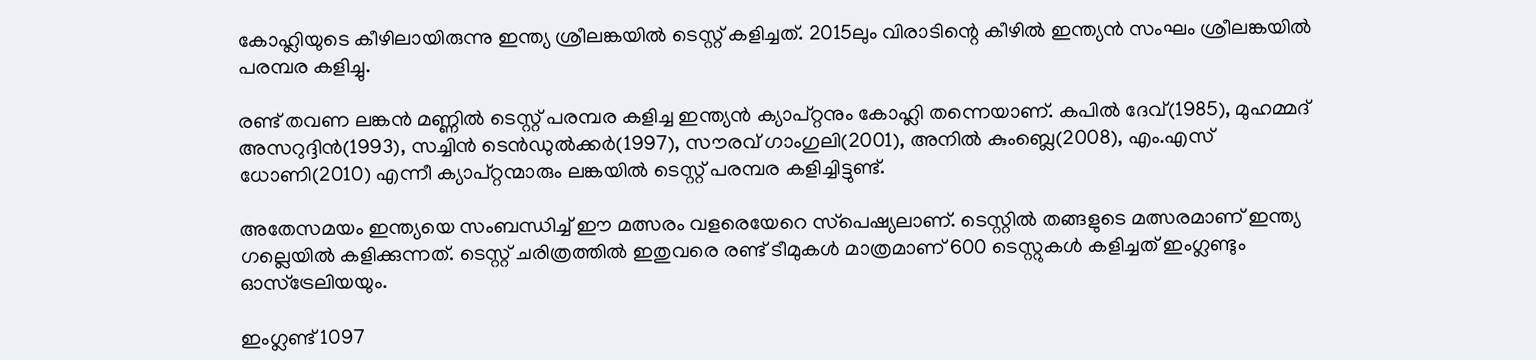കോഹ്ലിയുടെ കീഴിലായിരുന്നു ഇന്ത്യ ശ്രീലങ്കയില്‍ ടെസ്റ്റ് കളിച്ചത്. 2015ലും വിരാടിന്റെ കീഴില്‍ ഇന്ത്യന്‍ സംഘം ശ്രീലങ്കയില്‍ പരമ്പര കളിച്ചു.

രണ്ട് തവണ ലങ്കന്‍ മണ്ണില്‍ ടെസ്റ്റ് പരമ്പര കളിച്ച ഇന്ത്യന്‍ ക്യാപ്റ്റനും കോഹ്ലി തന്നെയാണ്. കപില്‍ ദേവ്(1985), മുഹമ്മദ് അസറുദ്ദിന്‍(1993), സച്ചിന്‍ ടെന്‍ഡുല്‍ക്കര്‍(1997), സൗരവ് ഗാംഗുലി(2001), അനില്‍ കുംബ്ലെ(2008), എം.എസ് ധോണി(2010) എന്നീ ക്യാപ്റ്റന്മാരും ലങ്കയില്‍ ടെസ്റ്റ് പരമ്പര കളിച്ചിട്ടുണ്ട്.

അതേസമയം ഇന്ത്യയെ സംബന്ധിച്ച് ഈ മത്സരം വളരെയേറെ സ്‌പെഷ്യലാണ്. ടെസ്റ്റില്‍ തങ്ങളുടെ മത്സരമാണ് ഇന്ത്യ ഗല്ലെയില്‍ കളിക്കുന്നത്. ടെസ്റ്റ് ചരിത്രത്തില്‍ ഇതുവരെ രണ്ട് ടീമുകള്‍ മാത്രമാണ് 600 ടെസ്റ്റുകള്‍ കളിച്ചത് ഇംഗ്ലണ്ടും ഓസ്‌ട്രേലിയയും.

ഇംഗ്ലണ്ട് 1097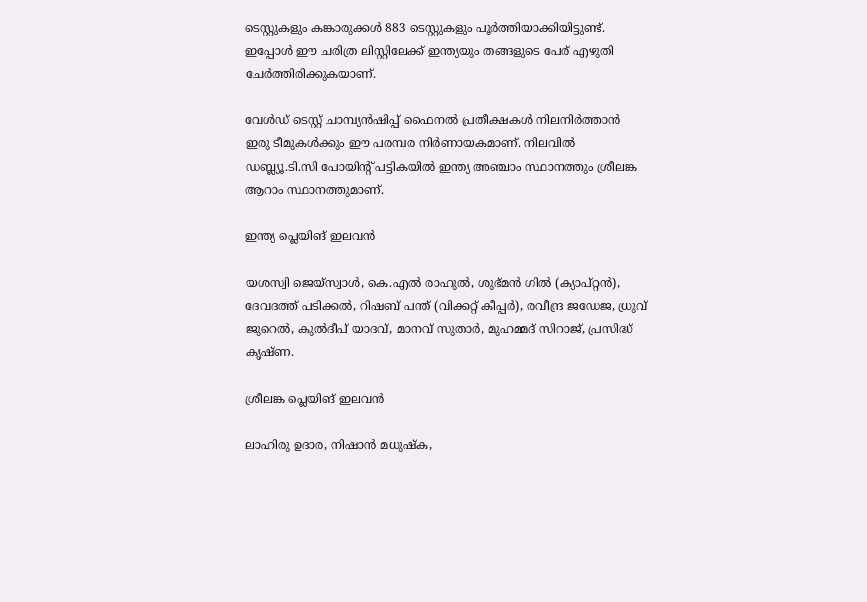ടെസ്റ്റുകളും കങ്കാരുക്കള്‍ 883 ടെസ്റ്റുകളും പൂര്‍ത്തിയാക്കിയിട്ടുണ്ട്. ഇപ്പോള്‍ ഈ ചരിത്ര ലിസ്റ്റിലേക്ക് ഇന്ത്യയും തങ്ങളുടെ പേര് എഴുതി ചേര്‍ത്തിരിക്കുകയാണ്.

വേള്‍ഡ് ടെസ്റ്റ് ചാമ്പ്യന്‍ഷിപ്പ് ഫൈനല്‍ പ്രതീക്ഷകള്‍ നിലനിര്‍ത്താന്‍ ഇരു ടീമുകള്‍ക്കും ഈ പരമ്പര നിര്‍ണായകമാണ്. നിലവില്‍ ഡബ്ല്യൂ.ടി.സി പോയിന്റ് പട്ടികയില്‍ ഇന്ത്യ അഞ്ചാം സ്ഥാനത്തും ശ്രീലങ്ക ആറാം സ്ഥാനത്തുമാണ്.

ഇന്ത്യ പ്ലെയിങ് ഇലവന്‍

യശസ്വി ജെയ്‌സ്വാള്‍, കെ.എല്‍ രാഹുല്‍, ശുഭ്മന്‍ ഗില്‍ (ക്യാപ്റ്റന്‍), ദേവദത്ത് പടിക്കല്‍, റിഷബ് പന്ത് (വിക്കറ്റ് കീപ്പര്‍), രവീന്ദ്ര ജഡേജ, ധ്രുവ് ജുറെല്‍, കുല്‍ദീപ് യാദവ്, മാനവ് സുതാര്‍, മുഹമ്മദ് സിറാജ്, പ്രസിദ്ധ് കൃഷ്ണ.

ശ്രീലങ്ക പ്ലെയിങ് ഇലവന്‍

ലാഹിരു ഉദാര, നിഷാന്‍ മധുഷ്‌ക,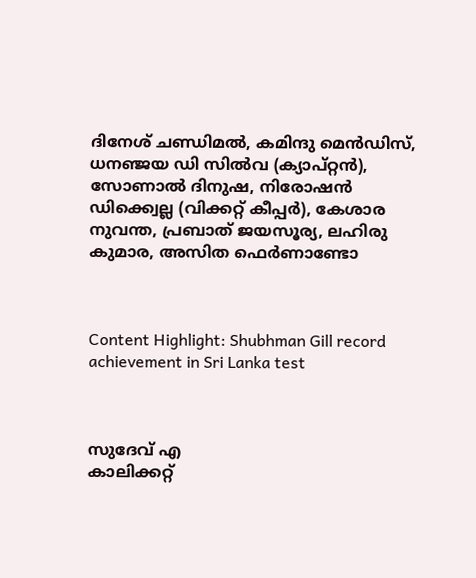ദിനേശ് ചണ്ഡിമല്‍, കമിന്ദു മെന്‍ഡിസ്, ധനഞ്ജയ ഡി സില്‍വ (ക്യാപ്റ്റന്‍), സോണാല്‍ ദിനുഷ, നിരോഷന്‍ ഡിക്ക്വെല്ല (വിക്കറ്റ് കീപ്പര്‍), കേശാര നുവന്ത, പ്രബാത് ജയസൂര്യ, ലഹിരു കുമാര, അസിത ഫെര്‍ണാണ്ടോ



Content Highlight: Shubhman Gill record achievement in Sri Lanka test



സുദേവ് എ
കാലിക്കറ്റ്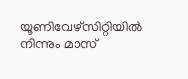യൂണിവേഴ്‌സിറ്റിയില്‍ നിന്നും മാസ്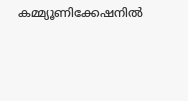കമ്മ്യൂണിക്കേഷനില്‍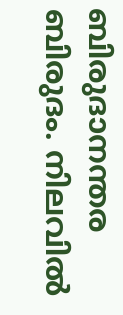ബിരുദാനന്തര ബിരുദം. നിലവില്‍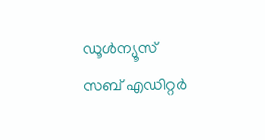ഡൂള്‍ന്യൂസ് സബ് എഡിറ്റര്‍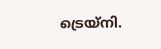ട്രെയ്‌നി.